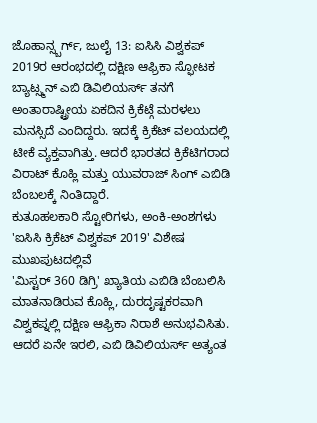ಜೊಹಾನ್ಸ್ಬರ್ಗ್, ಜುಲೈ 13: ಐಸಿಸಿ ವಿಶ್ವಕಪ್ 2019ರ ಆರಂಭದಲ್ಲಿ ದಕ್ಷಿಣ ಆಫ್ರಿಕಾ ಸ್ಫೋಟಕ ಬ್ಯಾಟ್ಸ್ಮನ್ ಎಬಿ ಡಿವಿಲಿಯರ್ಸ್ ತನಗೆ ಅಂತಾರಾಷ್ಟ್ರೀಯ ಏಕದಿನ ಕ್ರಿಕೆಟ್ಗೆ ಮರಳಲು ಮನಸ್ಸಿದೆ ಎಂದಿದ್ದರು. ಇದಕ್ಕೆ ಕ್ರಿಕೆಟ್ ವಲಯದಲ್ಲಿ ಟೀಕೆ ವ್ಯಕ್ತವಾಗಿತ್ತು. ಆದರೆ ಭಾರತದ ಕ್ರಿಕೆಟಿಗರಾದ ವಿರಾಟ್ ಕೊಹ್ಲಿ ಮತ್ತು ಯುವರಾಜ್ ಸಿಂಗ್ ಎಬಿಡಿ ಬೆಂಬಲಕ್ಕೆ ನಿಂತಿದ್ದಾರೆ.
ಕುತೂಹಲಕಾರಿ ಸ್ಟೋರಿಗಳು, ಅಂಕಿ-ಅಂಶಗಳು 'ಐಸಿಸಿ ಕ್ರಿಕೆಟ್ ವಿಶ್ವಕಪ್ 2019' ವಿಶೇಷ ಮುಖಪುಟದಲ್ಲಿವೆ
'ಮಿಸ್ಟರ್ 360 ಡಿಗ್ರಿ' ಖ್ಯಾತಿಯ ಎಬಿಡಿ ಬೆಂಬಲಿಸಿ ಮಾತನಾಡಿರುವ ಕೊಹ್ಲಿ, ದುರದೃಷ್ಟಕರವಾಗಿ ವಿಶ್ವಕಪ್ನಲ್ಲಿ ದಕ್ಷಿಣ ಆಫ್ರಿಕಾ ನಿರಾಶೆ ಅನುಭವಿಸಿತು. ಆದರೆ ಏನೇ ಇರಲಿ, ಎಬಿ ಡಿವಿಲಿಯರ್ಸ್ ಅತ್ಯಂತ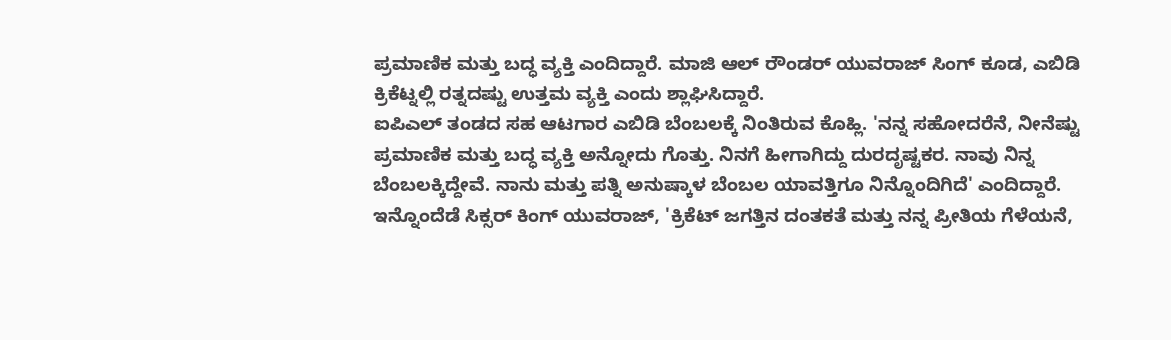ಪ್ರಮಾಣಿಕ ಮತ್ತು ಬದ್ಧ ವ್ಯಕ್ತಿ ಎಂದಿದ್ದಾರೆ. ಮಾಜಿ ಆಲ್ ರೌಂಡರ್ ಯುವರಾಜ್ ಸಿಂಗ್ ಕೂಡ, ಎಬಿಡಿ ಕ್ರಿಕೆಟ್ನಲ್ಲಿ ರತ್ನದಷ್ಟು ಉತ್ತಮ ವ್ಯಕ್ತಿ ಎಂದು ಶ್ಲಾಘಿಸಿದ್ದಾರೆ.
ಐಪಿಎಲ್ ತಂಡದ ಸಹ ಆಟಗಾರ ಎಬಿಡಿ ಬೆಂಬಲಕ್ಕೆ ನಿಂತಿರುವ ಕೊಹ್ಲಿ. 'ನನ್ನ ಸಹೋದರೆನೆ, ನೀನೆಷ್ಟು ಪ್ರಮಾಣಿಕ ಮತ್ತು ಬದ್ಧ ವ್ಯಕ್ತಿ ಅನ್ನೋದು ಗೊತ್ತು. ನಿನಗೆ ಹೀಗಾಗಿದ್ದು ದುರದೃಷ್ಟಕರ. ನಾವು ನಿನ್ನ ಬೆಂಬಲಕ್ಕಿದ್ದೇವೆ. ನಾನು ಮತ್ತು ಪತ್ನಿ ಅನುಷ್ಕಾಳ ಬೆಂಬಲ ಯಾವತ್ತಿಗೂ ನಿನ್ನೊಂದಿಗಿದೆ' ಎಂದಿದ್ದಾರೆ.
ಇನ್ನೊಂದೆಡೆ ಸಿಕ್ಸರ್ ಕಿಂಗ್ ಯುವರಾಜ್, 'ಕ್ರಿಕೆಟ್ ಜಗತ್ತಿನ ದಂತಕತೆ ಮತ್ತು ನನ್ನ ಪ್ರೀತಿಯ ಗೆಳೆಯನೆ,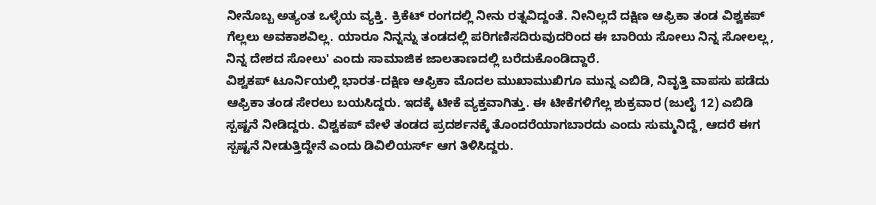ನೀನೊಬ್ಬ ಅತ್ಯಂತ ಒಳ್ಳೆಯ ವ್ಯಕ್ತಿ. ಕ್ರಿಕೆಟ್ ರಂಗದಲ್ಲಿ ನೀನು ರತ್ನವಿದ್ದಂತೆ. ನೀನಿಲ್ಲದೆ ದಕ್ಷಿಣ ಆಫ್ರಿಕಾ ತಂಡ ವಿಶ್ವಕಪ್ ಗೆಲ್ಲಲು ಅವಕಾಶವಿಲ್ಲ. ಯಾರೂ ನಿನ್ನನ್ನು ತಂಡದಲ್ಲಿ ಪರಿಗಣಿಸದಿರುವುದರಿಂದ ಈ ಬಾರಿಯ ಸೋಲು ನಿನ್ನ ಸೋಲಲ್ಲ, ನಿನ್ನ ದೇಶದ ಸೋಲು' ಎಂದು ಸಾಮಾಜಿಕ ಜಾಲತಾಣದಲ್ಲಿ ಬರೆದುಕೊಂಡಿದ್ದಾರೆ.
ವಿಶ್ವಕಪ್ ಟೂರ್ನಿಯಲ್ಲಿ ಭಾರತ-ದಕ್ಷಿಣ ಆಫ್ರಿಕಾ ಮೊದಲ ಮುಖಾಮುಖಿಗೂ ಮುನ್ನ ಎಬಿಡಿ, ನಿವೃತ್ತಿ ವಾಪಸು ಪಡೆದು ಆಫ್ರಿಕಾ ತಂಡ ಸೇರಲು ಬಯಸಿದ್ದರು. ಇದಕ್ಕೆ ಟೀಕೆ ವ್ಯಕ್ತವಾಗಿತ್ತು. ಈ ಟೀಕೆಗಳಿಗೆಲ್ಲ ಶುಕ್ರವಾರ (ಜುಲೈ 12) ಎಬಿಡಿ ಸ್ಪಷ್ಟನೆ ನೀಡಿದ್ದರು. ವಿಶ್ವಕಪ್ ವೇಳೆ ತಂಡದ ಪ್ರದರ್ಶನಕ್ಕೆ ತೊಂದರೆಯಾಗಬಾರದು ಎಂದು ಸುಮ್ಮನಿದ್ದೆ, ಆದರೆ ಈಗ ಸ್ಪಷ್ಟನೆ ನೀಡುತ್ತಿದ್ದೇನೆ ಎಂದು ಡಿವಿಲಿಯರ್ಸ್ ಆಗ ತಿಳಿಸಿದ್ದರು.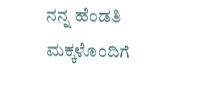ನನ್ನ ಹೆಂಡತಿ ಮಕ್ಕಳೊಂದಿಗೆ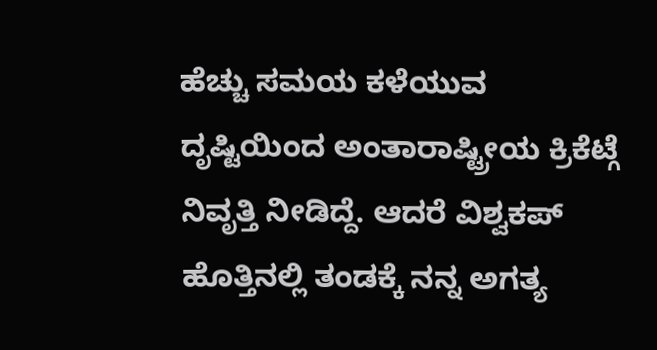ಹೆಚ್ಚು ಸಮಯ ಕಳೆಯುವ ದೃಷ್ಟಿಯಿಂದ ಅಂತಾರಾಷ್ಟ್ರೀಯ ಕ್ರಿಕೆಟ್ಗೆ ನಿವೃತ್ತಿ ನೀಡಿದ್ದೆ. ಆದರೆ ವಿಶ್ವಕಪ್ ಹೊತ್ತಿನಲ್ಲಿ ತಂಡಕ್ಕೆ ನನ್ನ ಅಗತ್ಯ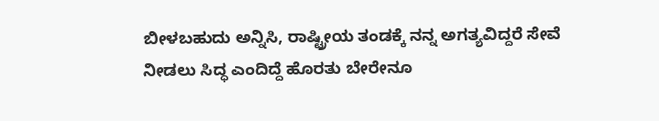ಬೀಳಬಹುದು ಅನ್ನಿಸಿ, ರಾಷ್ಟ್ರೀಯ ತಂಡಕ್ಕೆ ನನ್ನ ಅಗತ್ಯವಿದ್ದರೆ ಸೇವೆ ನೀಡಲು ಸಿದ್ಧ ಎಂದಿದ್ದೆ ಹೊರತು ಬೇರೇನೂ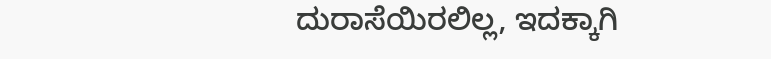ದುರಾಸೆಯಿರಲಿಲ್ಲ, ಇದಕ್ಕಾಗಿ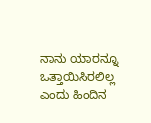ನಾನು ಯಾರನ್ನೂ ಒತ್ತಾಯಿಸಿರಲಿಲ್ಲ ಎಂದು ಹಿಂದಿನ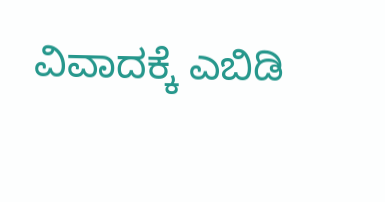ವಿವಾದಕ್ಕೆ ಎಬಿಡಿ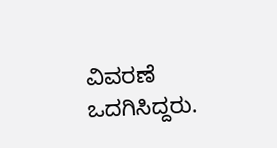ವಿವರಣೆ ಒದಗಿಸಿದ್ದರು.